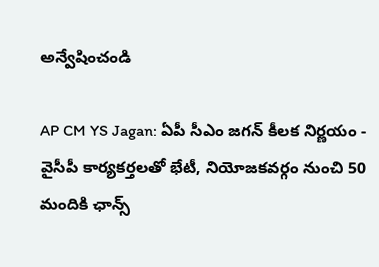అన్వేషించండి

AP CM YS Jagan: ఏపీ సీఎం జగన్ కీలక నిర్ణయం - వైసీపీ కార్యకర్తలతో భేటీ, నియోజకవర్గం నుంచి 50 మందికి ఛాన్స్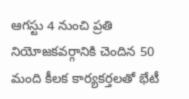ఆగస్టు 4 నుంచి ప్రతి నియోజకవర్గానికి చెందిన 50 మంది కీలక కార్యకర్తలతో భేటీ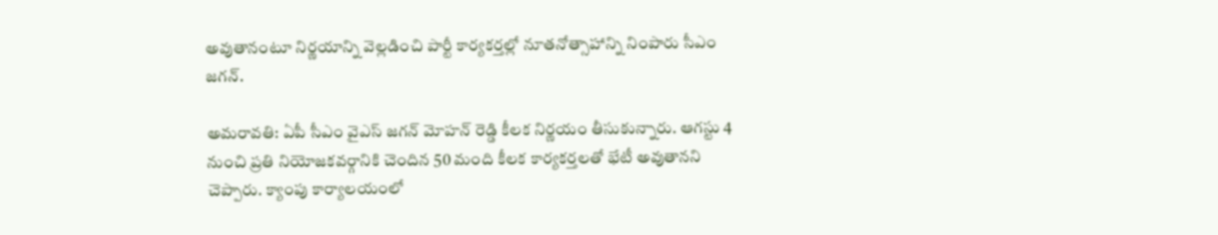అవుతానంటూ నిర్ణయాన్ని వెల్లడించి పార్టీ కార్యకర్తల్లో నూతనోత్సాహాన్ని నింపారు సీఎం జగన్.

అమరావతి: ఏపీ సీఎం వైఎస్ జగన్ మోహన్ రెడ్డి కీలక నిర్ణయం తీసుకున్నారు. ఆగస్టు 4 నుంచి ప్రతి నియోజకవర్గానికి చెందిన 50 మంది కీలక కార్యకర్తలతో భేటీ అవుతానని చెప్పారు. క్యాంపు కార్యాలయంలో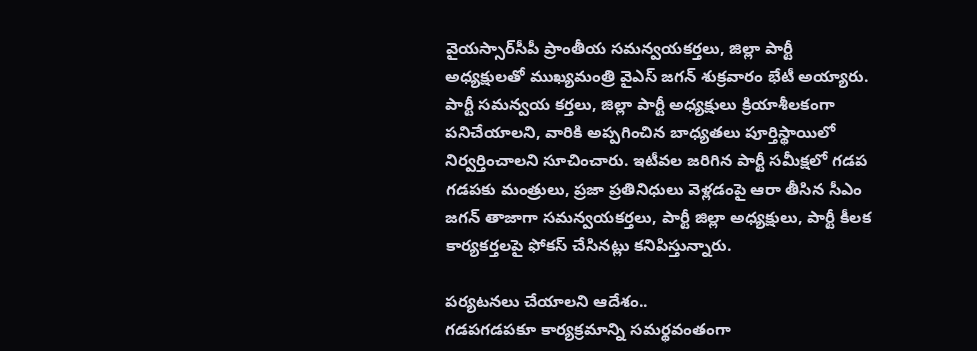వైయస్సార్‌సీపీ ప్రాంతీయ సమన్వయకర్తలు, జిల్లా పార్టీ అధ్యక్షులతో ముఖ్యమంత్రి వైఎస్ జగన్ శుక్రవారం భేటీ అయ్యారు. పార్టీ సమన్వయ కర్తలు, జిల్లా పార్టీ అధ్యక్షులు క్రియాశీలకంగా పనిచేయాలని, వారికి అప్పగించిన బాధ్యతలు పూర్తిస్థాయిలో నిర్వర్తించాలని సూచించారు. ఇటీవల జరిగిన పార్టీ సమీక్షలో గడప గడపకు మంత్రులు, ప్రజా ప్రతినిధులు వెళ్లడంపై ఆరా తీసిన సీఎం జగన్ తాజాగా సమన్వయకర్తలు, పార్టీ జిల్లా అధ్యక్షులు, పార్టీ కీలక కార్యకర్తలపై ఫోకస్ చేసినట్లు కనిపిస్తున్నారు.

పర్యటనలు చేయాలని ఆదేశం..
గడపగడపకూ కార్యక్రమాన్ని సమర్థవంతంగా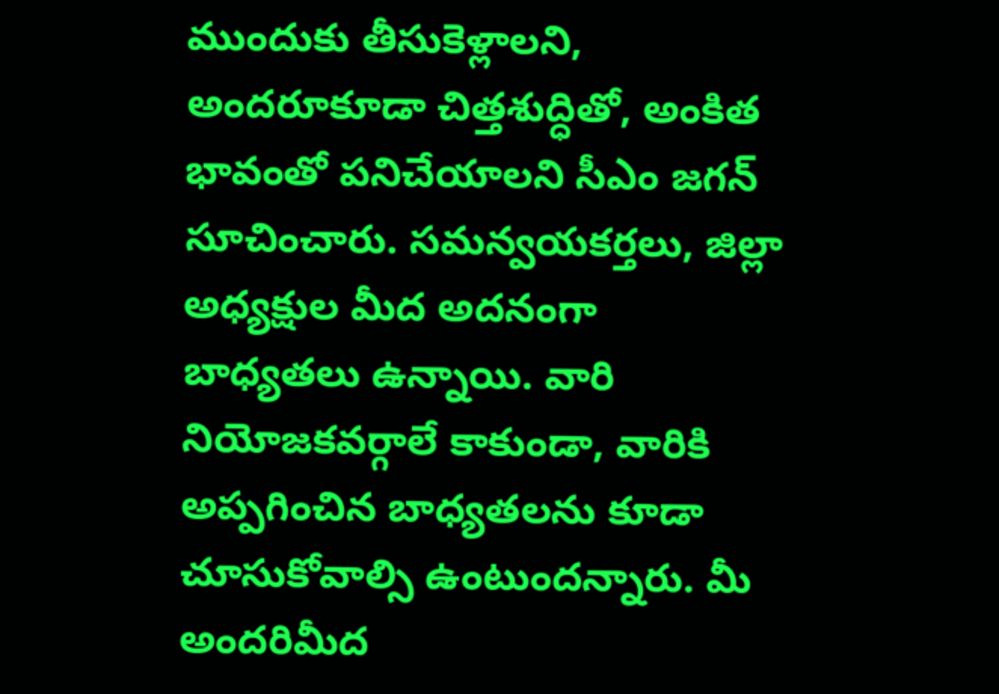ముందుకు తీసుకెళ్లాలని, అందరూకూడా చిత్తశుద్ధితో, అంకిత భావంతో పనిచేయాలని సీఎం జగన్ సూచించారు. సమన్వయకర్తలు, జిల్లా అధ్యక్షుల మీద అదనంగా బాధ్యతలు ఉన్నాయి. వారి నియోజకవర్గాలే కాకుండా, వారికి అప్పగించిన బాధ్యతలను కూడా చూసుకోవాల్సి ఉంటుందన్నారు. మీ అందరిమీద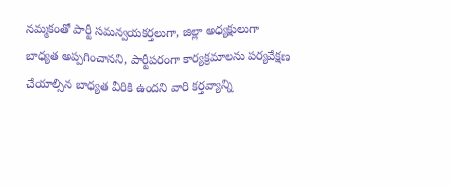నమ్మకంతో పార్టీ సమన్వయకర్తలుగా, జిల్లా అధ్యక్షులుగా బాధ్యత అప్పగించానని, పార్టీపరంగా కార్యక్రమాలను పర్యవేక్షణ చేయాల్సిన బాధ్యత వీరికి ఉందని వారి కర్తవ్యాన్ని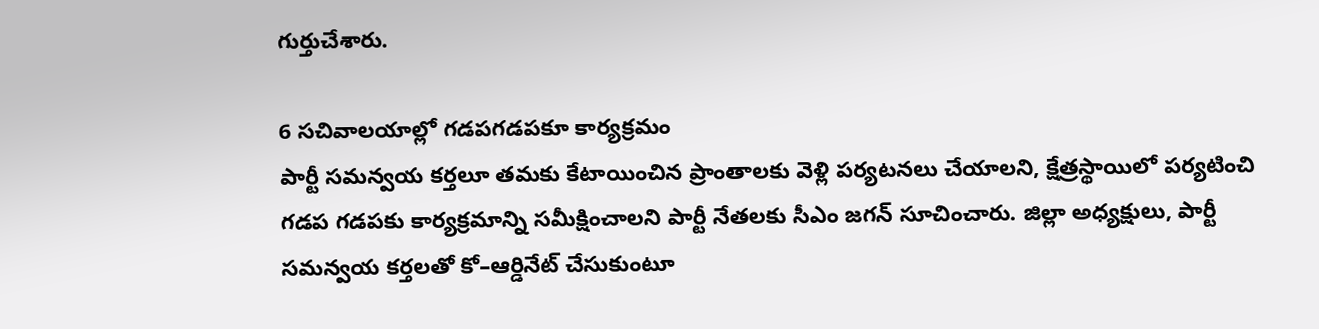గుర్తుచేశారు.

6 సచివాలయాల్లో గడపగడపకూ కార్యక్రమం
పార్టీ సమన్వయ కర్తలూ తమకు కేటాయించిన ప్రాంతాలకు వెళ్లి పర్యటనలు చేయాలని, క్షేత్రస్థాయిలో పర్యటించి గడప గడపకు కార్యక్రమాన్ని సమీక్షించాలని పార్టీ నేతలకు సీఎం జగన్ సూచించారు. జిల్లా అధ్యక్షులు, పార్టీ సమన్వయ కర్తలతో కో–ఆర్డినేట్‌ చేసుకుంటూ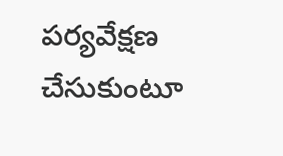పర్యవేక్షణ చేసుకుంటూ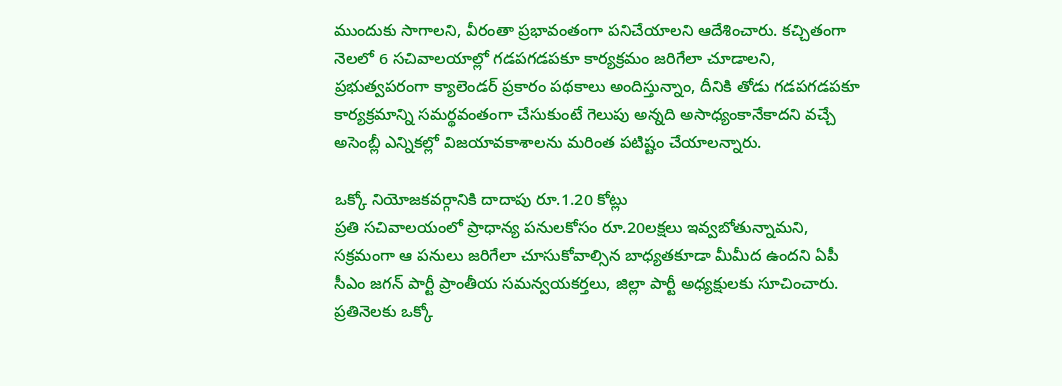ముందుకు సాగాలని, వీరంతా ప్రభావంతంగా పనిచేయాలని ఆదేశించారు. కచ్చితంగా నెలలో 6 సచివాలయాల్లో గడపగడపకూ కార్యక్రమం జరిగేలా చూడాలని, ప్రభుత్వపరంగా క్యాలెండర్‌ ప్రకారం పథకాలు అందిస్తున్నాం, దీనికి తోడు గడపగడపకూ కార్యక్రమాన్ని సమర్థవంతంగా చేసుకుంటే గెలుపు అన్నది అసాధ్యంకానేకాదని వచ్చే అసెంబ్లీ ఎన్నికల్లో విజయావకాశాలను మరింత పటిష్టం చేయాలన్నారు.

ఒక్కో నియోజకవర్గానికి దాదాపు రూ.1.20 కోట్లు
ప్రతి సచివాలయంలో ప్రాధాన్య పనులకోసం రూ.20లక్షలు ఇవ్వబోతున్నామని, సక్రమంగా ఆ పనులు జరిగేలా చూసుకోవాల్సిన బాధ్యతకూడా మీమీద ఉందని ఏపీ సీఎం జగన్ పార్టీ ప్రాంతీయ సమన్వయకర్తలు, జిల్లా పార్టీ అధ్యక్షులకు సూచించారు. ప్రతినెలకు ఒక్కో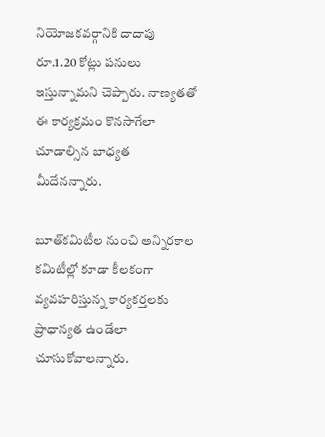నియోజకవర్గానికి దాదాపు రూ.1.20 కోట్లు పనులు ఇస్తున్నామని చెప్పారు. నాణ్యతతో ఈ కార్యక్రమం కొనసాగేలా చూడాల్సిన బాధ్యత మీదేనన్నారు.

బూత్‌కమిటీల నుంచి అన్నిరకాల కమిటీల్లో కూడా కీలకంగా వ్యవహరిస్తున్న కార్యకర్తలకు ప్రాధాన్యత ఉండేలా చూసుకోవాలన్నారు.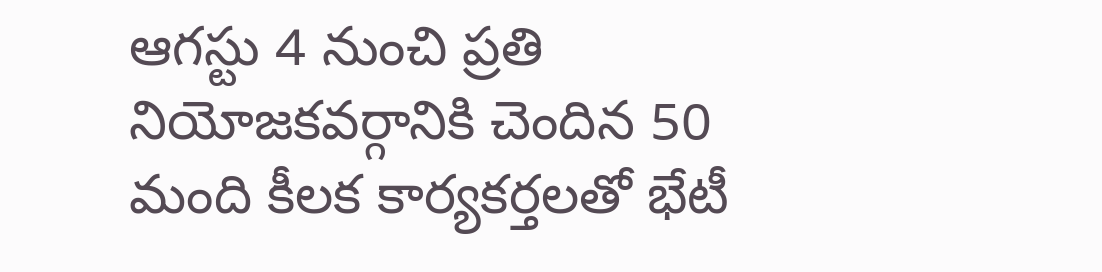ఆగస్టు 4 నుంచి ప్రతి నియోజకవర్గానికి చెందిన 50 మంది కీలక కార్యకర్తలతో భేటీ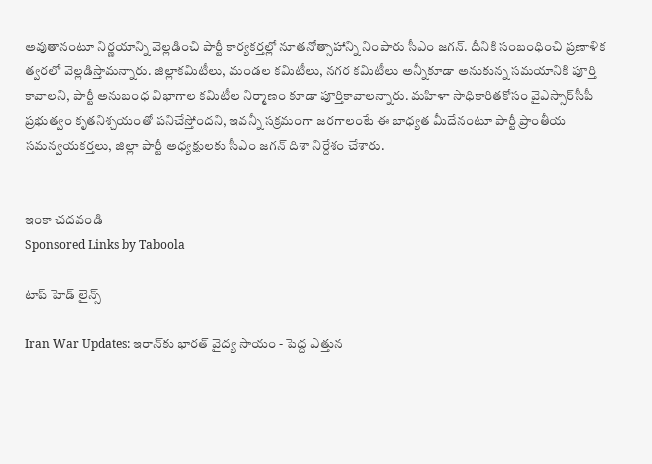అవుతానంటూ నిర్ణయాన్ని వెల్లడించి పార్టీ కార్యకర్తల్లో నూతనోత్సాహాన్ని నింపారు సీఎం జగన్. దీనికి సంబంధించి ప్రణాళిక త్వరలో వెల్లడిస్తామన్నారు. జిల్లాకమిటీలు, మండల కమిటీలు, నగర కమిటీలు అన్నీకూడా అనుకున్న సమయానికి పూర్తి కావాలని, పార్టీ అనుబంధ విభాగాల కమిటీల నిర్మాణం కూడా పూర్తికావాలన్నారు. మహిళా సాధికారితకోసం వైఎస్సార్‌సీపీ ప్రభుత్వం కృతనిశ్చయంతో పనిచేస్తోందని, ఇవన్నీ సక్రమంగా జరగాలంటే ఈ బాధ్యత మీదేనంటూ పార్టీ ప్రాంతీయ సమన్వయకర్తలు, జిల్లా పార్టీ అధ్యక్షులకు సీఎం జగన్ దిశా నిర్దేశం చేశారు.


ఇంకా చదవండి
Sponsored Links by Taboola

టాప్ హెడ్ లైన్స్

Iran War Updates: ఇరాన్‌కు భారత్ వైద్య సాయం - పెద్ద ఎత్తున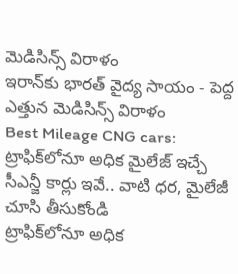మెడిసిన్స్ విరాళం
ఇరాన్‌కు భారత్ వైద్య సాయం - పెద్ద ఎత్తున మెడిసిన్స్ విరాళం
Best Mileage CNG cars: ట్రాఫిక్‌లోనూ అధిక మైలేజ్ ఇచ్చే సీఎన్జీ కార్లు ఇవే.. వాటి ధర, మైలేజీ చూసి తీసుకోండి
ట్రాఫిక్‌లోనూ అధిక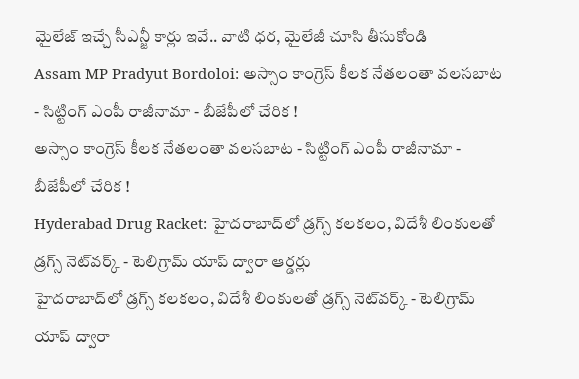మైలేజ్ ఇచ్చే సీఎన్జీ కార్లు ఇవే.. వాటి ధర, మైలేజీ చూసి తీసుకోండి
Assam MP Pradyut Bordoloi: అస్సాం కాంగ్రెస్ కీలక నేతలంతా వలసబాట - సిట్టింగ్ ఎంపీ రాజీనామా - బీజేపీలో చేరిక !
అస్సాం కాంగ్రెస్ కీలక నేతలంతా వలసబాట - సిట్టింగ్ ఎంపీ రాజీనామా - బీజేపీలో చేరిక !
Hyderabad Drug Racket: హైదరాబాద్‌లో డ్రగ్స్ కలకలం, విదేశీ లింకులతో డ్రగ్స్ నెట్‌వర్క్ - టెలిగ్రామ్ యాప్ ద్వారా ఆర్డర్లు
హైదరాబాద్‌లో డ్రగ్స్ కలకలం, విదేశీ లింకులతో డ్రగ్స్ నెట్‌వర్క్ - టెలిగ్రామ్ యాప్ ద్వారా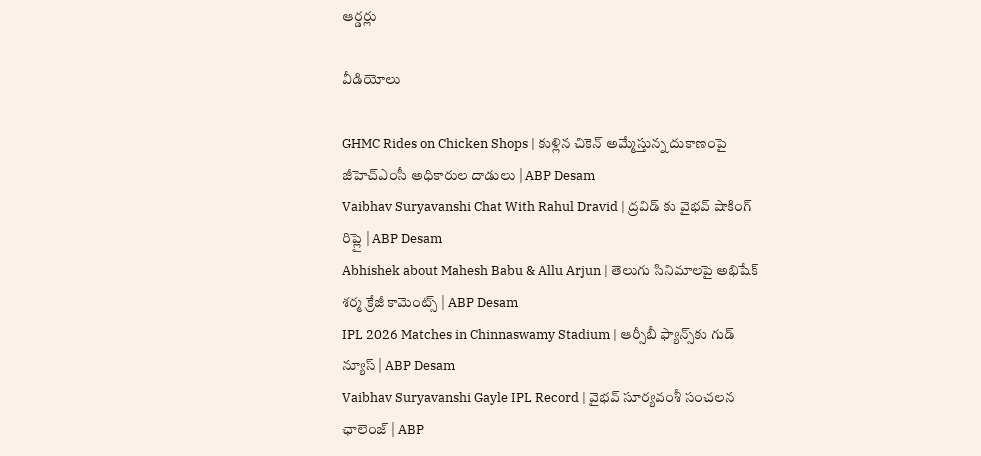ఆర్డర్లు

వీడియోలు

GHMC Rides on Chicken Shops | కుళ్లిన చికెన్ అమ్మేస్తున్న దుకాణంపై జీహెచ్ఎంసీ అధికారుల దాడులు | ABP Desam
Vaibhav Suryavanshi Chat With Rahul Dravid | ద్రవిడ్ కు వైభవ్ షాకింగ్ రిప్లై | ABP Desam
Abhishek about Mahesh Babu & Allu Arjun | తెలుగు సినిమాలపై అభిషేక్ శర్మ క్రేజీ కామెంట్స్ | ABP Desam
IPL 2026 Matches in Chinnaswamy Stadium | ఆర్సీబీ ఫ్యాన్స్‌కు గుడ్ న్యూస్ | ABP Desam
Vaibhav Suryavanshi Gayle IPL Record | వైభవ్ సూర్యవంశీ సంచలన ఛాలెంజ్ | ABP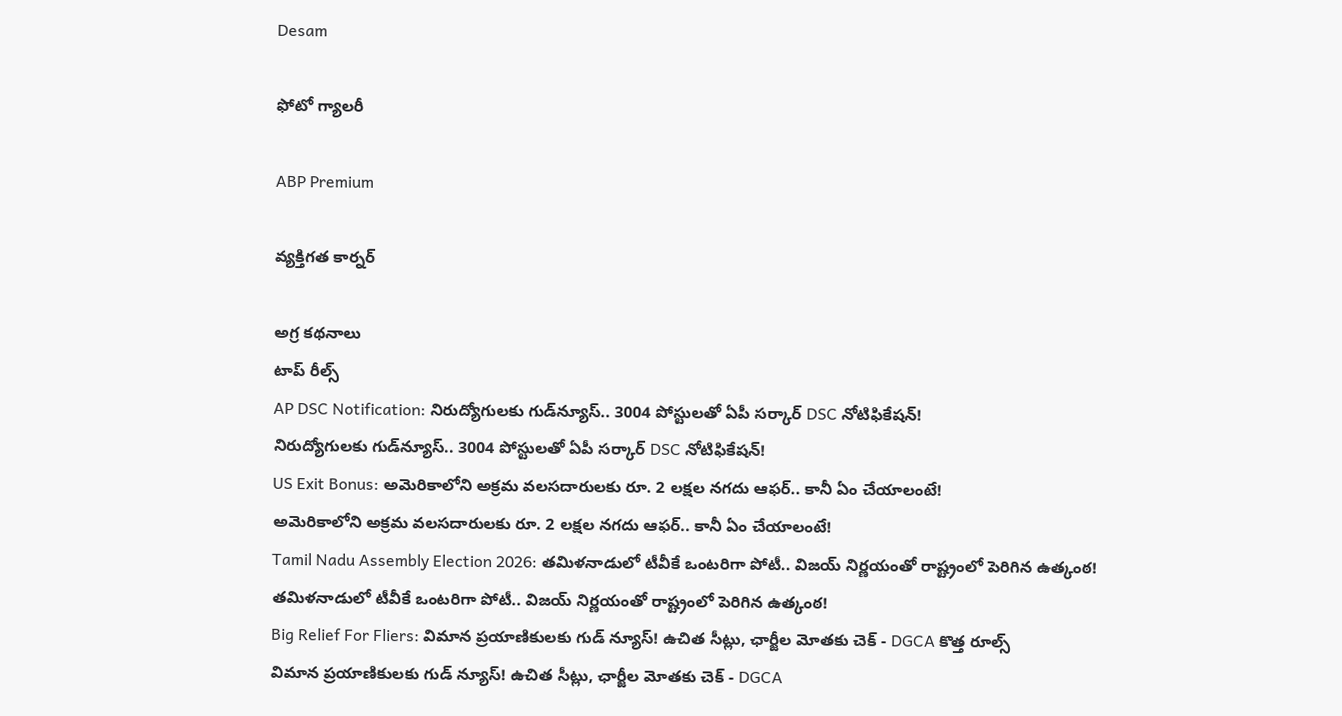Desam

ఫోటో గ్యాలరీ

ABP Premium

వ్యక్తిగత కార్నర్

అగ్ర కథనాలు
టాప్ రీల్స్
AP DSC Notification: నిరుద్యోగులకు గుడ్‌న్యూస్.. 3004 పోస్టులతో ఏపీ సర్కార్ DSC నోటిఫికేషన్!
నిరుద్యోగులకు గుడ్‌న్యూస్.. 3004 పోస్టులతో ఏపీ సర్కార్ DSC నోటిఫికేషన్!
US Exit Bonus: అమెరికాలోని అక్రమ వలసదారులకు రూ. 2 లక్షల నగదు ఆఫర్.. కానీ ఏం చేయాలంటే!
అమెరికాలోని అక్రమ వలసదారులకు రూ. 2 లక్షల నగదు ఆఫర్.. కానీ ఏం చేయాలంటే!
Tamil Nadu Assembly Election 2026: తమిళనాడులో టీవీకే ఒంటరిగా పోటీ.. విజయ్ నిర్ణయంతో రాష్ట్రంలో పెరిగిన ఉత్కంఠ!
తమిళనాడులో టీవీకే ఒంటరిగా పోటీ.. విజయ్ నిర్ణయంతో రాష్ట్రంలో పెరిగిన ఉత్కంఠ!
Big Relief For Fliers: విమాన ప్రయాణికులకు గుడ్ న్యూస్! ఉచిత సీట్లు, ఛార్జీల మోతకు చెక్ - DGCA కొత్త రూల్స్
విమాన ప్రయాణికులకు గుడ్ న్యూస్! ఉచిత సీట్లు, ఛార్జీల మోతకు చెక్ - DGCA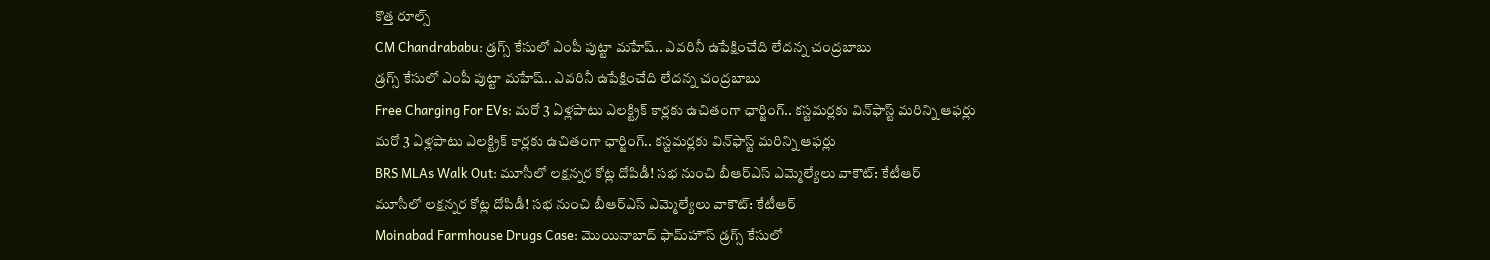కొత్త రూల్స్
CM Chandrababu: డ్రగ్స్ కేసులో ఎంపీ పుట్టా మహేష్.. ఎవరినీ ఉపేక్షించేది లేదన్న చంద్రబాబు
డ్రగ్స్ కేసులో ఎంపీ పుట్టా మహేష్.. ఎవరినీ ఉపేక్షించేది లేదన్న చంద్రబాబు
Free Charging For EVs: మరో 3 ఏళ్లపాటు ఎలక్ట్రిక్ కార్లకు ఉచితంగా ఛార్జింగ్.. కస్టమర్లకు విన్‌ఫాస్ట్ మరిన్ని ఆఫర్లు
మరో 3 ఏళ్లపాటు ఎలక్ట్రిక్ కార్లకు ఉచితంగా ఛార్జింగ్.. కస్టమర్లకు విన్‌ఫాస్ట్ మరిన్ని ఆఫర్లు
BRS MLAs Walk Out: మూసీలో లక్షన్నర కోట్ల దోపిడీ! సభ నుంచి బీఆర్ఎస్ ఎమ్మెల్యేలు వాకౌట్: కేటీఆర్
మూసీలో లక్షన్నర కోట్ల దోపిడీ! సభ నుంచి బీఆర్ఎస్ ఎమ్మెల్యేలు వాకౌట్: కేటీఆర్
Moinabad Farmhouse Drugs Case: మొయినాబాద్‌ ఫామ్‌హౌస్‌ డ్రగ్స్‌ కేసులో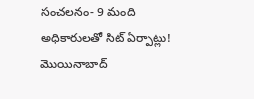సంచలనం- 9 మంది అధికారులతో సిట్ ఏర్పాట్లు!
మొయినాబాద్‌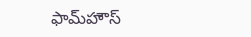ఫామ్‌హౌస్‌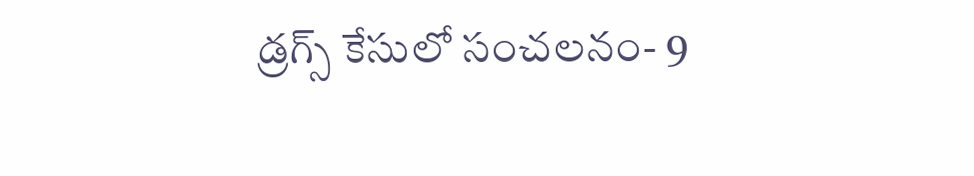డ్రగ్స్‌ కేసులో సంచలనం- 9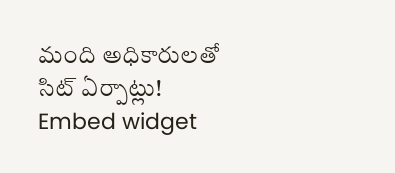మంది అధికారులతో సిట్ ఏర్పాట్లు!
Embed widget